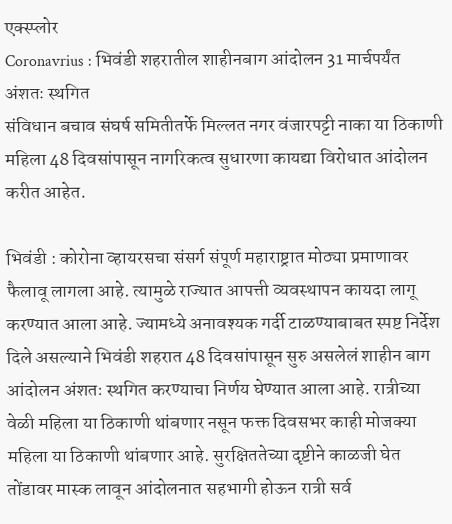एक्स्प्लोर
Coronavrius : भिवंडी शहरातील शाहीनबाग आंदोलन 31 मार्चपर्यंत अंशतः स्थगित
संविधान बचाव संघर्ष समितीतर्फे मिल्लत नगर वंजारपट्टी नाका या ठिकाणी महिला 48 दिवसांपासून नागरिकत्व सुधारणा कायद्या विरोधात आंदोलन करीत आहेत.

भिवंडी : कोरोना व्हायरसचा संसर्ग संपूर्ण महाराष्ट्रात मोठ्या प्रमाणावर फैलावू लागला आहे. त्यामुळे राज्यात आपत्ती व्यवस्थापन कायदा लागू करण्यात आला आहे. ज्यामध्ये अनावश्यक गर्दी टाळण्याबाबत स्पष्ट निर्देश दिले असल्याने भिवंडी शहरात 48 दिवसांपासून सुरु असलेलं शाहीन बाग आंदोलन अंशतः स्थगित करण्याचा निर्णय घेण्यात आला आहे. रात्रीच्या वेळी महिला या ठिकाणी थांबणार नसून फक्त दिवसभर काही मोजक्या महिला या ठिकाणी थांबणार आहे. सुरक्षिततेच्या दृष्टीने काळजी घेत तोंडावर मास्क लावून आंदोलनात सहभागी होऊन रात्री सर्व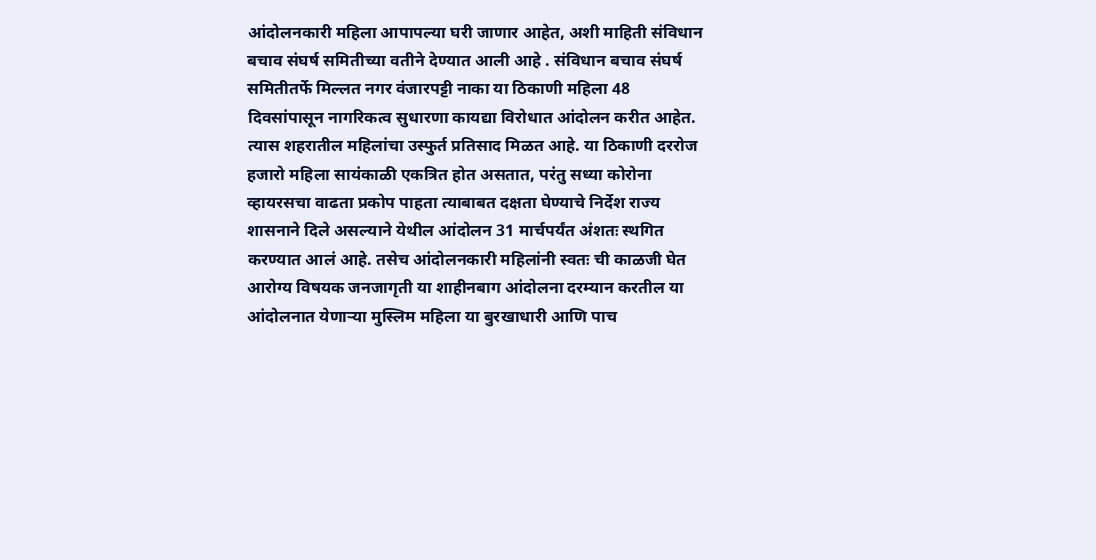आंदोलनकारी महिला आपापल्या घरी जाणार आहेत, अशी माहिती संविधान बचाव संघर्ष समितीच्या वतीने देण्यात आली आहे . संविधान बचाव संघर्ष समितीतर्फे मिल्लत नगर वंजारपट्टी नाका या ठिकाणी महिला 48 दिवसांपासून नागरिकत्व सुधारणा कायद्या विरोधात आंदोलन करीत आहेत. त्यास शहरातील महिलांचा उस्फुर्त प्रतिसाद मिळत आहे. या ठिकाणी दररोज हजारो महिला सायंकाळी एकत्रित होत असतात, परंतु सध्या कोरोना व्हायरसचा वाढता प्रकोप पाहता त्याबाबत दक्षता घेण्याचे निर्देश राज्य शासनाने दिले असल्याने येथील आंदोलन 31 मार्चपर्यंत अंशतः स्थगित करण्यात आलं आहे. तसेच आंदोलनकारी महिलांनी स्वतः ची काळजी घेत आरोग्य विषयक जनजागृती या शाहीनबाग आंदोलना दरम्यान करतील या आंदोलनात येणाऱ्या मुस्लिम महिला या बुरखाधारी आणि पाच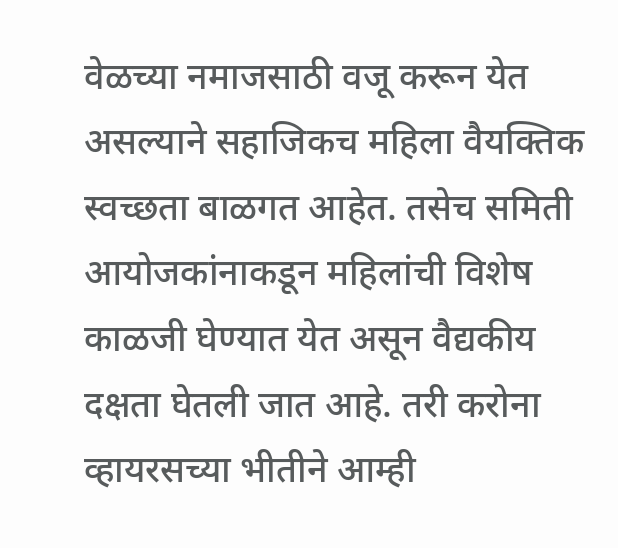वेळच्या नमाजसाठी वजू करून येत असल्याने सहाजिकच महिला वैयक्तिक स्वच्छता बाळगत आहेत. तसेच समिती आयोजकांनाकडून महिलांची विशेष काळजी घेण्यात येत असून वैद्यकीय दक्षता घेतली जात आहे. तरी करोना व्हायरसच्या भीतीने आम्ही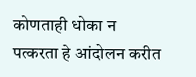कोणताही धोका न पत्करता हे आंदोलन करीत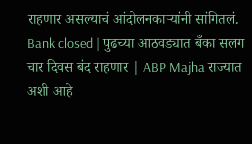राहणार असल्याचं आंदोलनकाऱ्यांनी सांगितलं. Bank closed | पुढच्या आठवड्यात बँका सलग चार दिवस बंद राहणार | ABP Majha राज्यात अशी आहे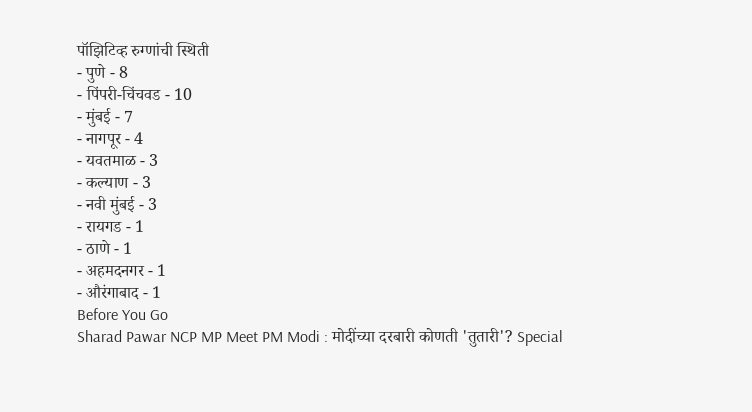पॉझिटिव्ह रुग्णांची स्थिती
- पुणे - 8
- पिंपरी-चिंचवड - 10
- मुंबई - 7
- नागपूर - 4
- यवतमाळ - 3
- कल्याण - 3
- नवी मुंबई - 3
- रायगड - 1
- ठाणे - 1
- अहमदनगर - 1
- औरंगाबाद - 1
Before You Go
Sharad Pawar NCP MP Meet PM Modi : मोदींच्या दरबारी कोणती 'तुतारी'? Special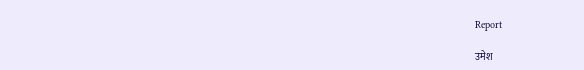Report

उमेश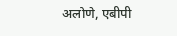अलोणे, एबीपी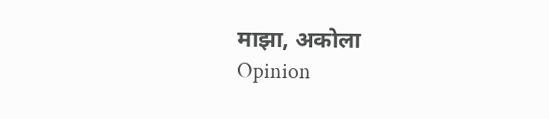माझा, अकोला
Opinion